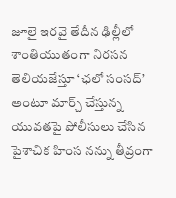జూలై ఇరవై తేదీన ఢిల్లీలో శాంతియుతంగా నిరసన తెలియజేస్తూ ‘ఛలో సంసద్’ అంటూ మార్చ్ చేస్తున్న యువతపై పోలీసులు చేసిన పైశాచిక హింస నన్ను తీవ్రంగా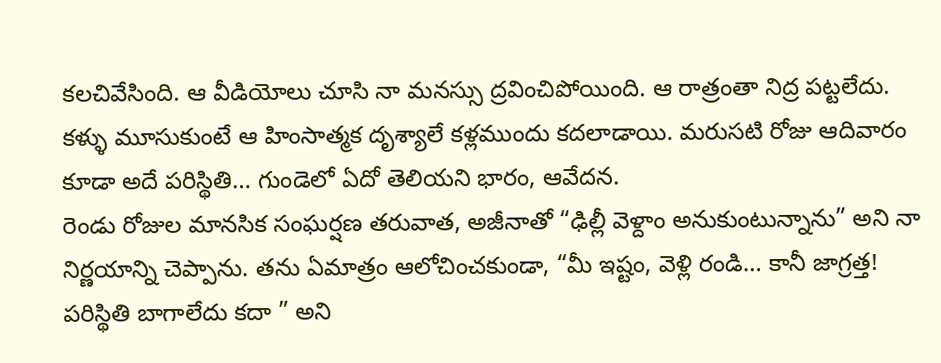కలచివేసింది. ఆ వీడియోలు చూసి నా మనస్సు ద్రవించిపోయింది. ఆ రాత్రంతా నిద్ర పట్టలేదు. కళ్ళు మూసుకుంటే ఆ హింసాత్మక దృశ్యాలే కళ్లముందు కదలాడాయి. మరుసటి రోజు ఆదివారం కూడా అదే పరిస్థితి… గుండెలో ఏదో తెలియని భారం, ఆవేదన.
రెండు రోజుల మానసిక సంఘర్షణ తరువాత, అజీనాతో “ఢిల్లీ వెళ్దాం అనుకుంటున్నాను” అని నా నిర్ణయాన్ని చెప్పాను. తను ఏమాత్రం ఆలోచించకుండా, “మీ ఇష్టం, వెళ్లి రండి… కానీ జాగ్రత్త! పరిస్థితి బాగాలేదు కదా ” అని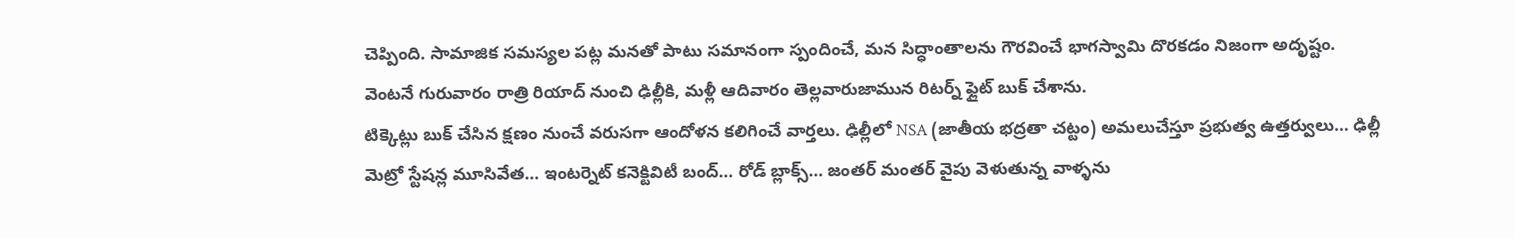చెప్పింది. సామాజిక సమస్యల పట్ల మనతో పాటు సమానంగా స్పందించే, మన సిద్ధాంతాలను గౌరవించే భాగస్వామి దొరకడం నిజంగా అదృష్టం.
వెంటనే గురువారం రాత్రి రియాద్ నుంచి ఢిల్లీకి, మళ్లీ ఆదివారం తెల్లవారుజామున రిటర్న్ ఫ్లైట్ బుక్ చేశాను.
టిక్కెట్లు బుక్ చేసిన క్షణం నుంచే వరుసగా ఆందోళన కలిగించే వార్తలు. ఢిల్లీలో NSA (జాతీయ భద్రతా చట్టం) అమలుచేస్తూ ప్రభుత్వ ఉత్తర్వులు… ఢిల్లీ మెట్రో స్టేషన్ల మూసివేత… ఇంటర్నెట్ కనెక్టివిటీ బంద్… రోడ్ బ్లాక్స్… జంతర్ మంతర్ వైపు వెళుతున్న వాళ్ళను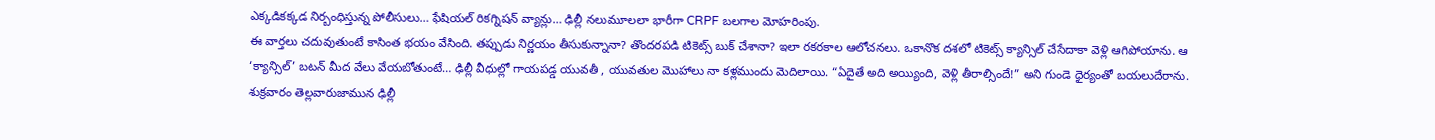ఎక్కడికక్కడ నిర్బంధిస్తున్న పోలీసులు… ఫేషియల్ రికగ్నిషన్ వ్యాన్లు… ఢిల్లీ నలుమూలలా భారీగా CRPF బలగాల మోహరింపు.
ఈ వార్తలు చదువుతుంటే కాసింత భయం వేసింది. తప్పుడు నిర్ణయం తీసుకున్నానా? తొందరపడి టికెట్స్ బుక్ చేశానా? ఇలా రకరకాల ఆలోచనలు. ఒకానొక దశలో టికెట్స్ క్యాన్సిల్ చేసేదాకా వెళ్లి ఆగిపోయాను. ఆ ‘క్యాన్సిల్’ బటన్ మీద వేలు వేయబోతుంటే… ఢిల్లీ వీధుల్లో గాయపడ్డ యువతీ , యువతుల మొహాలు నా కళ్లముందు మెదిలాయి. “ఏదైతే అది అయ్యింది, వెళ్లి తీరాల్సిందే!” అని గుండె ధైర్యంతో బయలుదేరాను.
శుక్రవారం తెల్లవారుజామున ఢిల్లీ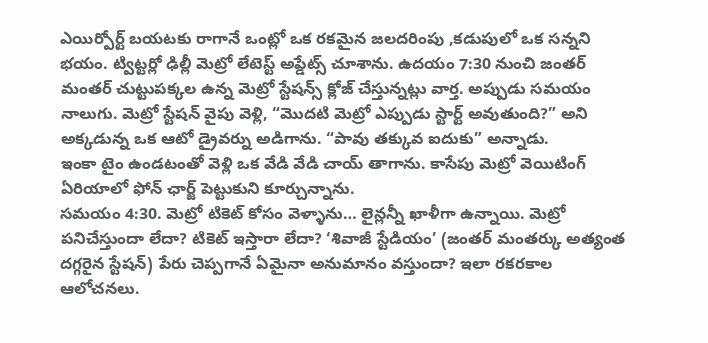ఎయిర్పోర్ట్ బయటకు రాగానే ఒంట్లో ఒక రకమైన జలదరింపు ,కడుపులో ఒక సన్నని భయం. ట్విట్టర్లో ఢిల్లీ మెట్రో లేటెస్ట్ అప్డేట్స్ చూశాను. ఉదయం 7:30 నుంచి జంతర్ మంతర్ చుట్టుపక్కల ఉన్న మెట్రో స్టేషన్స్ క్లోజ్ చేస్తున్నట్లు వార్త. అప్పుడు సమయం నాలుగు. మెట్రో స్టేషన్ వైపు వెళ్లి, “మొదటి మెట్రో ఎప్పుడు స్టార్ట్ అవుతుంది?” అని అక్కడున్న ఒక ఆటో డ్రైవర్ను అడిగాను. “పావు తక్కువ ఐదుకు” అన్నాడు.
ఇంకా టైం ఉండటంతో వెళ్లి ఒక వేడి వేడి చాయ్ తాగాను. కాసేపు మెట్రో వెయిటింగ్ ఏరియాలో ఫోన్ ఛార్జ్ పెట్టుకుని కూర్చున్నాను.
సమయం 4:30. మెట్రో టికెట్ కోసం వెళ్ళాను… లైన్లన్నీ ఖాళీగా ఉన్నాయి. మెట్రో పనిచేస్తుందా లేదా? టికెట్ ఇస్తారా లేదా? ‘శివాజీ స్టేడియం’ (జంతర్ మంతర్కు అత్యంత దగ్గరైన స్టేషన్) పేరు చెప్పగానే ఏమైనా అనుమానం వస్తుందా? ఇలా రకరకాల ఆలోచనలు.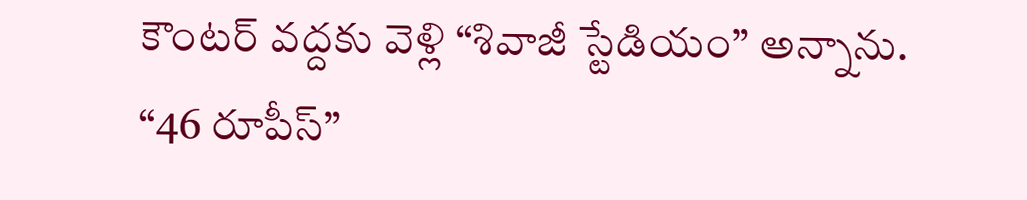కౌంటర్ వద్దకు వెళ్లి “శివాజీ స్టేడియం” అన్నాను. “46 రూపీస్”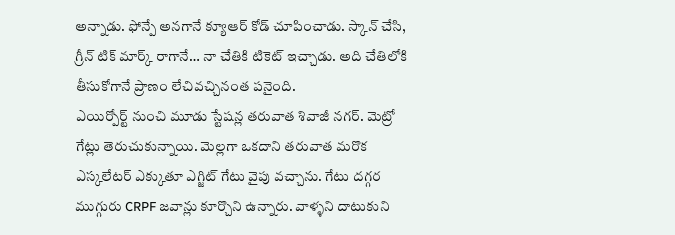అన్నాడు. ఫోన్పే అనగానే క్యూఆర్ కోడ్ చూపించాడు. స్కాన్ చేసి, గ్రీన్ టిక్ మార్క్ రాగానే… నా చేతికి టికెట్ ఇచ్చాడు. అది చేతిలోకి తీసుకోగానే ప్రాణం లేచివచ్చినంత పనైంది.
ఎయిర్పోర్ట్ నుంచి మూడు స్టేషన్ల తరువాత శివాజీ నగర్. మెట్రో గేట్లు తెరుచుకున్నాయి. మెల్లగా ఒకదాని తరువాత మరొక ఎస్కలేటర్ ఎక్కుతూ ఎగ్జిట్ గేటు వైపు వచ్చాను. గేటు దగ్గర ముగ్గురు CRPF జవాన్లు కూర్చొని ఉన్నారు. వాళ్ళని దాటుకుని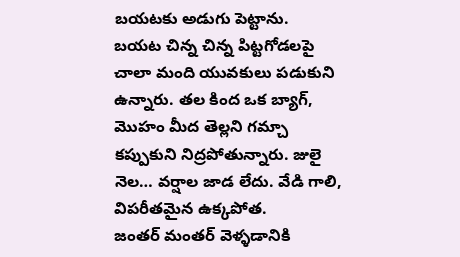బయటకు అడుగు పెట్టాను.
బయట చిన్న చిన్న పిట్టగోడలపై చాలా మంది యువకులు పడుకుని ఉన్నారు. తల కింద ఒక బ్యాగ్, మొహం మీద తెల్లని గమ్చా కప్పుకుని నిద్రపోతున్నారు. జులై నెల… వర్షాల జాడ లేదు. వేడి గాలి, విపరీతమైన ఉక్కపోత.
జంతర్ మంతర్ వెళ్ళడానికి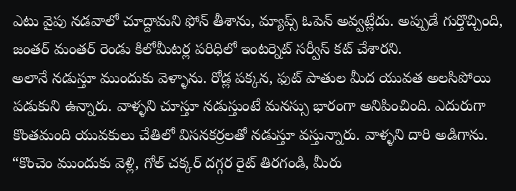ఎటు వైపు నడవాలో చూద్దామని ఫోన్ తీశాను, మ్యాప్స్ ఓపెన్ అవ్వట్లేదు. అప్పుడే గుర్తొచ్చింది, జంతర్ మంతర్ రెండు కిలోమీటర్ల పరిధిలో ఇంటర్నెట్ సర్వీస్ కట్ చేశారని.
అలానే నడుస్తూ ముందుకు వెళ్ళాను. రోడ్ల పక్కన, ఫుట్ పాతుల మీద యువత అలసిపోయి పడుకుని ఉన్నారు. వాళ్ళని చూస్తూ నడుస్తుంటే మనస్సు భారంగా అనిపించింది. ఎదురుగా కొంతమంది యువకులు చేతిలో విసనకర్రలతో నడుస్తూ వస్తున్నారు. వాళ్ళని దారి అడిగాను. “కొంచెం ముందుకు వెళ్లి, గోల్ చక్కర్ దగ్గర రైట్ తిరగండి, మీరు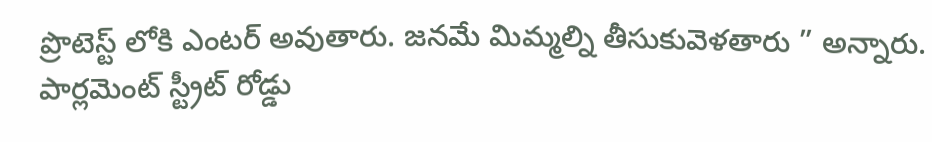ప్రొటెస్ట్ లోకి ఎంటర్ అవుతారు. జనమే మిమ్మల్ని తీసుకువెళతారు ” అన్నారు.
పార్లమెంట్ స్ట్రీట్ రోడ్డు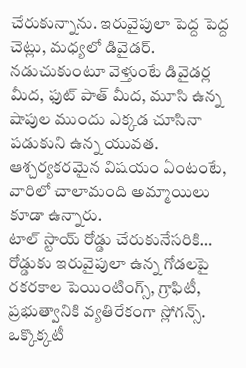చేరుకున్నాను. ఇరువైపులా పెద్ద పెద్ద చెట్లు, మధ్యలో డివైడర్. నడుచుకుంటూ వెళ్తుంటే డివైడర్ల మీద, ఫుట్ పాత్ మీద, మూసి ఉన్న షాపుల ముందు ఎక్కడ చూసినా పడుకుని ఉన్న యువత. ఆశ్చర్యకరమైన విషయం ఏంటంటే, వారిలో చాలామంది అమ్మాయిలు కూడా ఉన్నారు.
టాల్ స్టాయ్ రోడ్డు చేరుకునేసరికి… రోడ్డుకు ఇరువైపులా ఉన్న గోడలపై రకరకాల పెయింటింగ్స్, గ్రాఫిటీ, ప్రభుత్వానికి వ్యతిరేకంగా స్లోగన్స్. ఒక్కొక్కటీ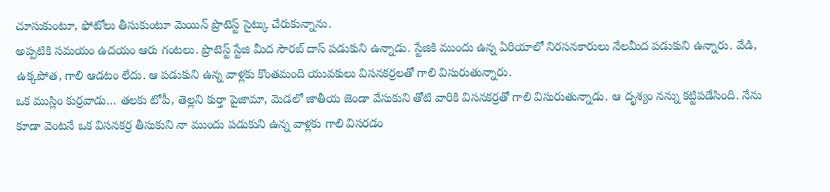చూసుకుంటూ, ఫోటోలు తీసుకుంటూ మెయిన్ ప్రొటెస్ట్ సైట్కు చేరుకున్నాను.
అప్పటికి సమయం ఉదయం ఆరు గంటలు. ప్రొటెస్ట్ స్టేజి మీద సౌరబ్ దాస్ పడుకుని ఉన్నాడు. స్టేజికి ముందు ఉన్న ఏరియాలో నిరసనకారులు నేలమీద పడుకుని ఉన్నారు. వేడి, ఉక్కపోత, గాలి ఆడటం లేదు. ఆ పడుకుని ఉన్న వాళ్లకు కొంతమంది యువకులు విసనకర్రలతో గాలి విసురుతున్నారు.
ఒక ముస్లిం కుర్రవాడు… తలకు టోపీ, తెల్లని కుర్తా పైజామా, మెడలో జాతీయ జెండా వేసుకుని తోటి వారికి విసనకర్రతో గాలి విసురుతున్నాడు. ఆ దృశ్యం నన్ను కట్టిపడేసింది. నేను కూడా వెంటనే ఒక విసనకర్ర తీసుకుని నా ముందు పడుకుని ఉన్న వాళ్లకు గాలి విసరడం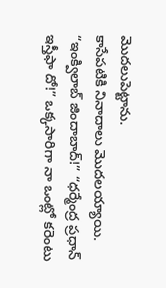మొదలుపెట్టాను.
కాసేపటికి నినాదాలు మొదలయ్యాయి. “ఇంక్విలాబ్ జిందాబాద్!” “ధర్మేంద్ర ప్రధాన్ ఇస్తీఫా దో!” ఒక్కసారిగా నా ఒంట్లో కరెంటు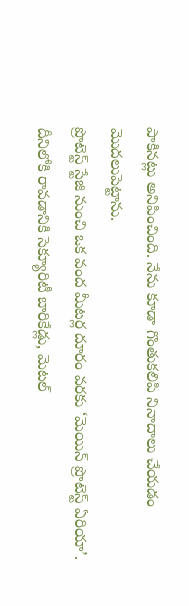పాకినట్లు అనిపించింది. నేను కూడా గొంతుకలిపి నినాదాలు చేయడం మొదలుపెట్టాను.
ప్రొటెస్ట్ స్టేజి నుంచి ఒక వంద మీటర్ల దూరం వరకు ‘మెయిన్ ప్రొటెస్ట్ ఏరియా’. దీనిలోకి రావడానికి సెక్యూరిటీ బారికేడ్లు, మెటల్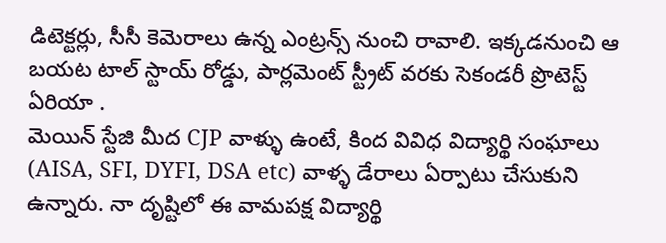డిటెక్టర్లు, సీసీ కెమెరాలు ఉన్న ఎంట్రన్స్ నుంచి రావాలి. ఇక్కడనుంచి ఆ బయట టాల్ స్టాయ్ రోడ్డు, పార్లమెంట్ స్ట్రీట్ వరకు సెకండరీ ప్రొటెస్ట్ ఏరియా .
మెయిన్ స్టేజి మీద CJP వాళ్ళు ఉంటే, కింద వివిధ విద్యార్థి సంఘాలు (AISA, SFI, DYFI, DSA etc) వాళ్ళ డేరాలు ఏర్పాటు చేసుకుని ఉన్నారు. నా దృష్టిలో ఈ వామపక్ష విద్యార్థి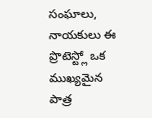సంఘాలు, నాయకులు ఈ ప్రొటెస్ట్లో ఒక ముఖ్యమైన పాత్ర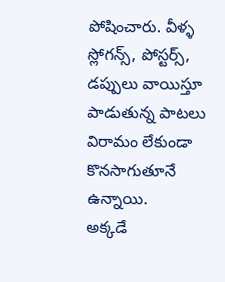పోషించారు. వీళ్ళ స్లోగన్స్, పోస్టర్స్, డప్పులు వాయిస్తూ పాడుతున్న పాటలు విరామం లేకుండా కొనసాగుతూనే ఉన్నాయి.
అక్కడే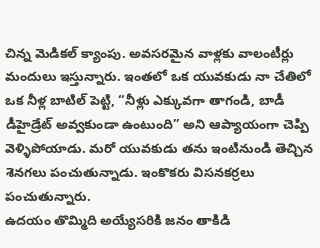చిన్న మెడికల్ క్యాంపు. అవసరమైన వాళ్లకు వాలంటీర్లు మందులు ఇస్తున్నారు. ఇంతలో ఒక యువకుడు నా చేతిలో ఒక నీళ్ల బాటిల్ పెట్టి, “నీళ్లు ఎక్కువగా తాగండి, బాడీ డీహైడ్రేట్ అవ్వకుండా ఉంటుంది” అని ఆప్యాయంగా చెప్పి వెళ్ళిపోయాడు. మరో యువకుడు తను ఇంటినుండి తెచ్చిన శెనగలు పంచుతున్నాడు. ఇంకొకరు విసనకర్రలు పంచుతున్నారు.
ఉదయం తొమ్మిది అయ్యేసరికి జనం తాకిడి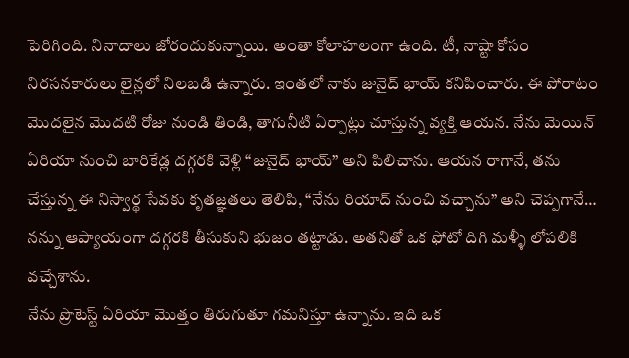పెరిగింది. నినాదాలు జోరందుకున్నాయి. అంతా కోలాహలంగా ఉంది. టీ, నాష్టా కోసం నిరసనకారులు లైన్లలో నిలబడి ఉన్నారు. ఇంతలో నాకు జునైద్ భాయ్ కనిపించారు. ఈ పోరాటం మొదలైన మొదటి రోజు నుండి తిండి, తాగునీటి ఏర్పాట్లు చూస్తున్న వ్యక్తి ఆయన. నేను మెయిన్ ఏరియా నుంచి బారికేడ్ల దగ్గరకి వెళ్లి “జునైద్ భాయ్” అని పిలిచాను. ఆయన రాగానే, తను చేస్తున్న ఈ నిస్వార్థ సేవకు కృతజ్ఞతలు తెలిపి, “నేను రియాద్ నుంచి వచ్చాను” అని చెప్పగానే… నన్ను ఆప్యాయంగా దగ్గరకి తీసుకుని భుజం తట్టాడు. అతనితో ఒక ఫోటో దిగి మళ్ళీ లోపలికి వచ్చేశాను.
నేను ప్రొటెస్ట్ ఏరియా మొత్తం తిరుగుతూ గమనిస్తూ ఉన్నాను. ఇది ఒక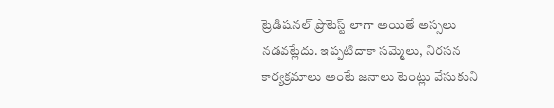ట్రెడిషనల్ ప్రొటెస్ట్ లాగా అయితే అస్సలు నడవట్లేదు. ఇప్పటిదాకా సమ్మెలు, నిరసన కార్యక్రమాలు అంటే జనాలు టెంట్లు వేసుకుని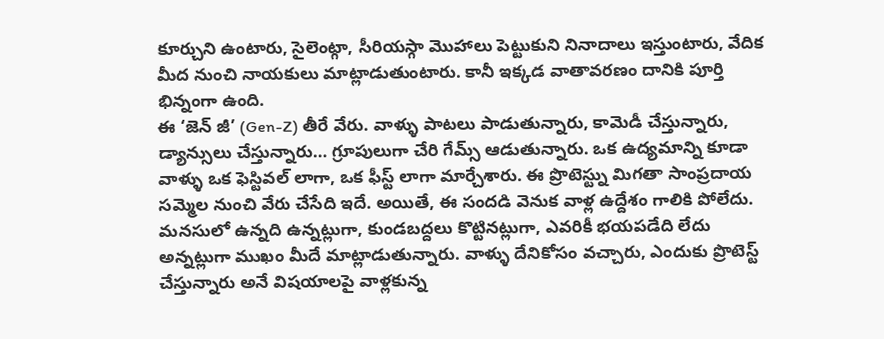కూర్చుని ఉంటారు, సైలెంట్గా, సీరియస్గా మొహాలు పెట్టుకుని నినాదాలు ఇస్తుంటారు, వేదిక మీద నుంచి నాయకులు మాట్లాడుతుంటారు. కానీ ఇక్కడ వాతావరణం దానికి పూర్తి భిన్నంగా ఉంది.
ఈ ‘జెన్ జీ’ (Gen-Z) తీరే వేరు. వాళ్ళు పాటలు పాడుతున్నారు, కామెడీ చేస్తున్నారు, డ్యాన్సులు చేస్తున్నారు… గ్రూపులుగా చేరి గేమ్స్ ఆడుతున్నారు. ఒక ఉద్యమాన్ని కూడా వాళ్ళు ఒక ఫెస్టివల్ లాగా, ఒక ఫీస్ట్ లాగా మార్చేశారు. ఈ ప్రొటెస్ట్ను మిగతా సాంప్రదాయ సమ్మెల నుంచి వేరు చేసేది ఇదే. అయితే, ఈ సందడి వెనుక వాళ్ల ఉద్దేశం గాలికి పోలేదు. మనసులో ఉన్నది ఉన్నట్లుగా, కుండబద్దలు కొట్టినట్లుగా, ఎవరికీ భయపడేది లేదు అన్నట్లుగా ముఖం మీదే మాట్లాడుతున్నారు. వాళ్ళు దేనికోసం వచ్చారు, ఎందుకు ప్రొటెస్ట్ చేస్తున్నారు అనే విషయాలపై వాళ్లకున్న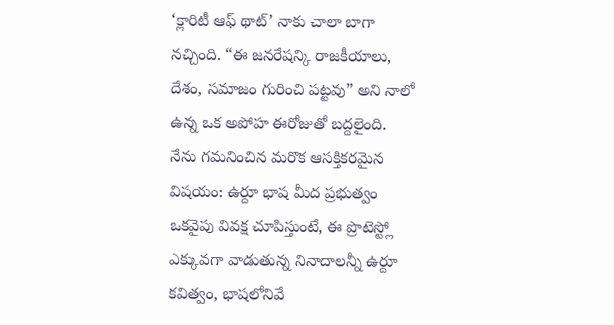‘క్లారిటీ ఆఫ్ థాట్’ నాకు చాలా బాగా నచ్చింది. “ఈ జనరేషన్కి రాజకీయాలు, దేశం, సమాజం గురించి పట్టవు” అని నాలో ఉన్న ఒక అపోహ ఈరోజుతో బద్దలైంది.
నేను గమనించిన మరొక ఆసక్తికరమైన విషయం: ఉర్దూ భాష మీద ప్రభుత్వం ఒకవైపు వివక్ష చూపిస్తుంటే, ఈ ప్రొటెస్ట్లో ఎక్కువగా వాడుతున్న నినాదాలన్నీ ఉర్దూ కవిత్వం, భాషలోనివే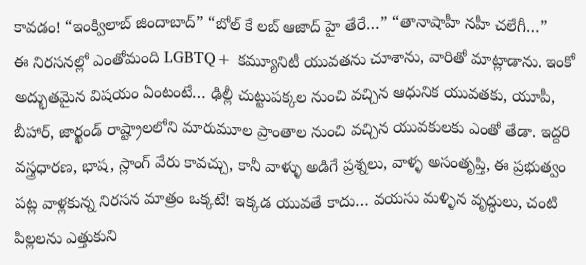కావడం! “ఇంక్విలాబ్ జిందాబాద్” “బోల్ కే లబ్ ఆజాద్ హై తేరే…” “తానాషాహీ నహీ చలేగీ…”
ఈ నిరసనల్లో ఎంతోమంది LGBTQ+ కమ్యూనిటీ యువతను చూశాను, వారితో మాట్లాడాను. ఇంకో అద్భుతమైన విషయం ఏంటంటే… ఢిల్లీ చుట్టుపక్కల నుంచి వచ్చిన ఆధునిక యువతకు, యూపీ, బీహార్, జార్ఖండ్ రాష్ట్రాలలోని మారుమూల ప్రాంతాల నుంచి వచ్చిన యువకులకు ఎంతో తేడా. ఇద్దరి వస్త్రధారణ, భాష, స్లాంగ్ వేరు కావచ్చు, కానీ వాళ్ళు అడిగే ప్రశ్నలు, వాళ్ళ అసంతృప్తి, ఈ ప్రభుత్వం పట్ల వాళ్లకున్న నిరసన మాత్రం ఒక్కటే! ఇక్కడ యువతే కాదు… వయసు మళ్ళిన వృద్ధులు, చంటి పిల్లలను ఎత్తుకుని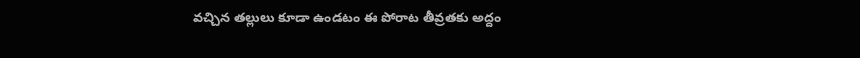వచ్చిన తల్లులు కూడా ఉండటం ఈ పోరాట తీవ్రతకు అద్దం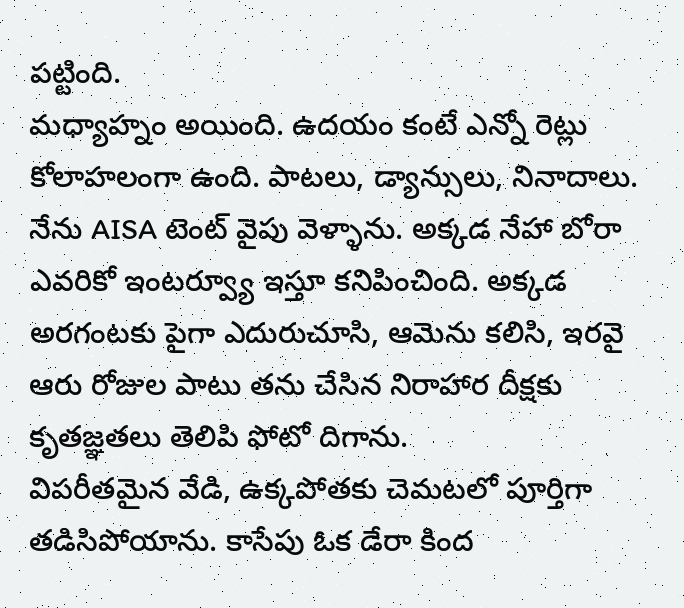పట్టింది.
మధ్యాహ్నం అయింది. ఉదయం కంటే ఎన్నో రెట్లు కోలాహలంగా ఉంది. పాటలు, డ్యాన్సులు, నినాదాలు. నేను AISA టెంట్ వైపు వెళ్ళాను. అక్కడ నేహా బోరా ఎవరికో ఇంటర్వ్యూ ఇస్తూ కనిపించింది. అక్కడ అరగంటకు పైగా ఎదురుచూసి, ఆమెను కలిసి, ఇరవై ఆరు రోజుల పాటు తను చేసిన నిరాహార దీక్షకు కృతజ్ఞతలు తెలిపి ఫోటో దిగాను.
విపరీతమైన వేడి, ఉక్కపోతకు చెమటలో పూర్తిగా తడిసిపోయాను. కాసేపు ఓక డేరా కింద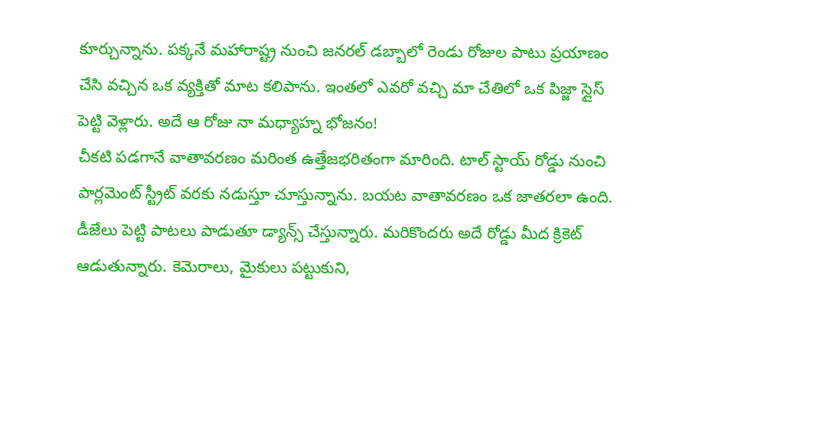కూర్చున్నాను. పక్కనే మహారాష్ట్ర నుంచి జనరల్ డబ్బాలో రెండు రోజుల పాటు ప్రయాణం చేసి వచ్చిన ఒక వ్యక్తితో మాట కలిపాను. ఇంతలో ఎవరో వచ్చి మా చేతిలో ఒక పిజ్జా స్లైస్ పెట్టి వెళ్లారు. అదే ఆ రోజు నా మధ్యాహ్న భోజనం!
చీకటి పడగానే వాతావరణం మరింత ఉత్తేజభరితంగా మారింది. టాల్ స్టాయ్ రోడ్డు నుంచి పార్లమెంట్ స్ట్రీట్ వరకు నడుస్తూ చూస్తున్నాను. బయట వాతావరణం ఒక జాతరలా ఉంది. డీజేలు పెట్టి పాటలు పాడుతూ డ్యాన్స్ చేస్తున్నారు. మరికొందరు అదే రోడ్డు మీద క్రికెట్ ఆడుతున్నారు. కెమెరాలు, మైకులు పట్టుకుని,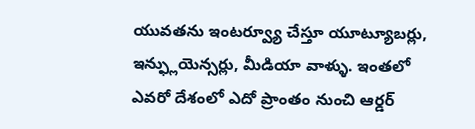యువతను ఇంటర్వ్యూ చేస్తూ యూట్యూబర్లు, ఇన్ఫ్లుయెన్సర్లు, మీడియా వాళ్ళు. ఇంతలో ఎవరో దేశంలో ఎదో ప్రాంతం నుంచి ఆర్డర్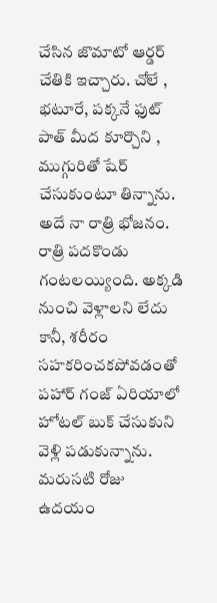చేసిన జొమాటో ఆర్డర్ చేతికి ఇచ్చారు. చోలే , భటూరే, పక్కనే ఫుట్ పాత్ మీద కూర్చొని , ముగ్గురితో షేర్ చేసుకుంటూ తిన్నాను. అదే నా రాత్రి భోజనం.
రాత్రి పదకొండు గంటలయ్యింది. అక్కడి నుంచి వెళ్లాలని లేదు కానీ, శరీరం సహకరించకపోవడంతో పహార్ గంజ్ ఏరియాలో హోటల్ బుక్ చేసుకుని వెళ్లి పడుకున్నాను.
మరుసటి రోజు ఉదయం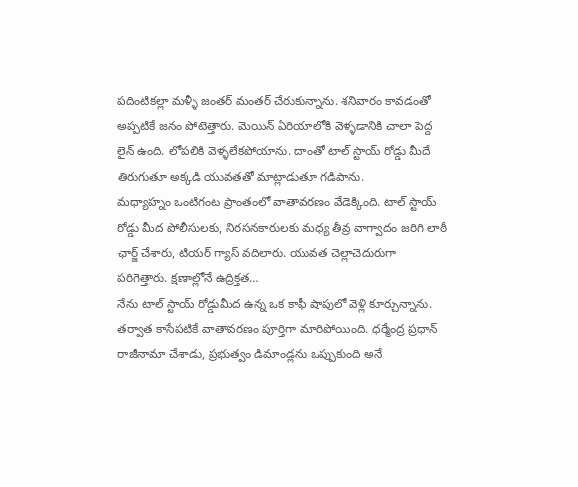పదింటికల్లా మళ్ళీ జంతర్ మంతర్ చేరుకున్నాను. శనివారం కావడంతో అప్పటికే జనం పోటెత్తారు. మెయిన్ ఏరియాలోకి వెళ్ళడానికి చాలా పెద్ద లైన్ ఉంది. లోపలికి వెళ్ళలేకపోయాను. దాంతో టాల్ స్టాయ్ రోడ్డు మీదే తిరుగుతూ అక్కడి యువతతో మాట్లాడుతూ గడిపాను.
మధ్యాహ్నం ఒంటిగంట ప్రాంతంలో వాతావరణం వేడెక్కింది. టాల్ స్టాయ్ రోడ్డు మీద పోలీసులకు, నిరసనకారులకు మధ్య తీవ్ర వాగ్వాదం జరిగి లాఠీ ఛార్జ్ చేశారు, టియర్ గ్యాస్ వదిలారు. యువత చెల్లాచెదురుగా పరిగెత్తారు. క్షణాల్లోనే ఉద్రిక్తత…
నేను టాల్ స్టాయ్ రోడ్డుమీద ఉన్న ఒక కాఫీ షాపులో వెళ్లి కూర్చున్నాను. తర్వాత కాసేపటికే వాతావరణం పూర్తిగా మారిపోయింది. ధర్మేంద్ర ప్రధాన్ రాజీనామా చేశాడు, ప్రభుత్వం డిమాండ్లను ఒప్పుకుంది అనే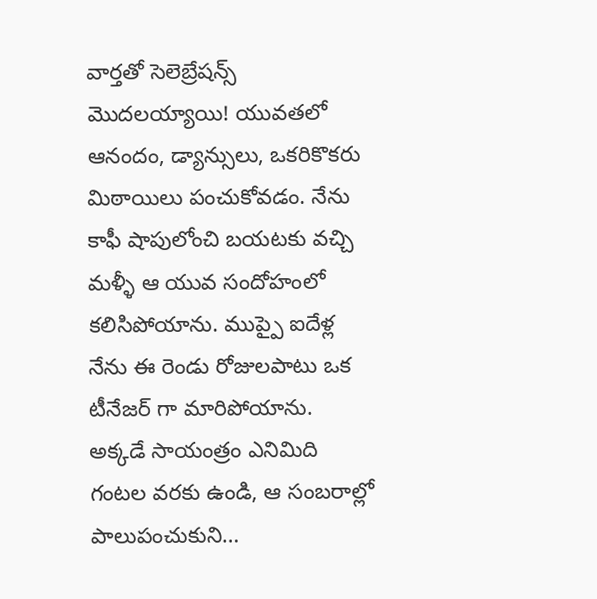వార్తతో సెలెబ్రేషన్స్ మొదలయ్యాయి! యువతలో ఆనందం, డ్యాన్సులు, ఒకరికొకరు మిఠాయిలు పంచుకోవడం. నేను కాఫీ షాపులోంచి బయటకు వచ్చి మళ్ళీ ఆ యువ సందోహంలో కలిసిపోయాను. ముప్పై ఐదేళ్ల నేను ఈ రెండు రోజులపాటు ఒక టీనేజర్ గా మారిపోయాను.
అక్కడే సాయంత్రం ఎనిమిది గంటల వరకు ఉండి, ఆ సంబరాల్లో పాలుపంచుకుని…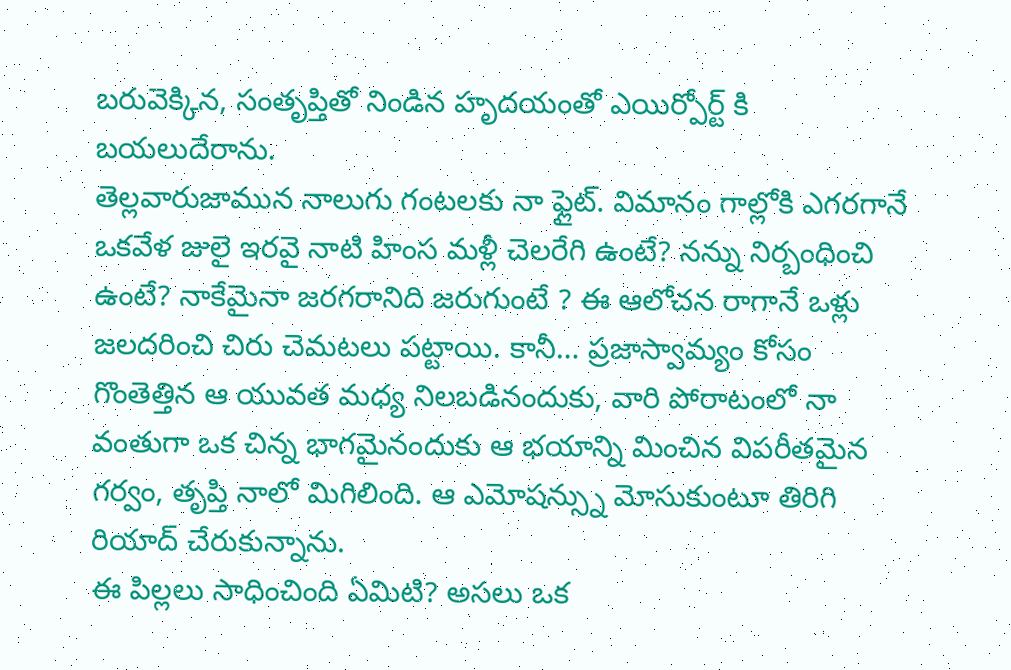బరువెక్కిన, సంతృప్తితో నిండిన హృదయంతో ఎయిర్పోర్ట్ కి బయలుదేరాను.
తెల్లవారుజామున నాలుగు గంటలకు నా ఫ్లైట్. విమానం గాల్లోకి ఎగరగానే ఒకవేళ జులై ఇరవై నాటి హింస మళ్లీ చెలరేగి ఉంటే? నన్ను నిర్బంధించి ఉంటే? నాకేమైనా జరగరానిది జరుగుంటే ? ఈ ఆలోచన రాగానే ఒళ్లు జలదరించి చిరు చెమటలు పట్టాయి. కానీ… ప్రజాస్వామ్యం కోసం గొంతెత్తిన ఆ యువత మధ్య నిలబడినందుకు, వారి పోరాటంలో నా వంతుగా ఒక చిన్న భాగమైనందుకు ఆ భయాన్ని మించిన విపరీతమైన గర్వం, తృప్తి నాలో మిగిలింది. ఆ ఎమోషన్స్ను మోసుకుంటూ తిరిగి రియాద్ చేరుకున్నాను.
ఈ పిల్లలు సాధించింది ఏమిటి? అసలు ఒక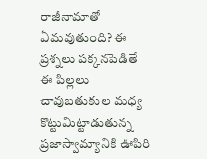రాజీనామాతో ఏమవుతుంది? ఈ ప్రశ్నలు పక్కనపెడితే ఈ పిల్లలు చావుబతుకుల మధ్య కొట్టుమిట్టాడుతున్న ప్రజాస్వామ్యానికి ఊపిరి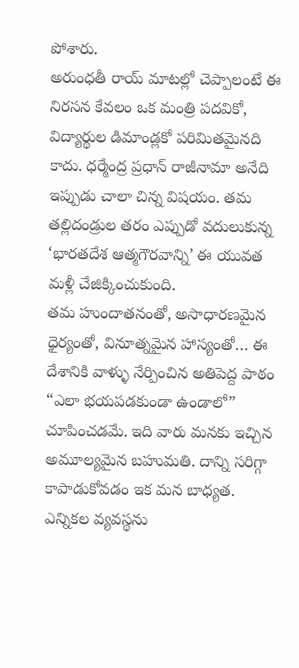పోశారు.
అరుంధతీ రాయ్ మాటల్లో చెప్పాలంటే ఈ నిరసన కేవలం ఒక మంత్రి పదవికో, విద్యార్థుల డిమాండ్లకో పరిమితమైనది కాదు. ధర్మేంద్ర ప్రధాన్ రాజీనామా అనేది ఇప్పుడు చాలా చిన్న విషయం. తమ తల్లిదండ్రుల తరం ఎప్పుడో వదులుకున్న ‘భారతదేశ ఆత్మగౌరవాన్ని’ ఈ యువత మళ్లీ చేజిక్కించుకుంది.
తమ హుందాతనంతో, అసాధారణమైన ధైర్యంతో, వినూత్నమైన హాస్యంతో… ఈ దేశానికి వాళ్ళు నేర్పించిన అతిపెద్ద పాఠం “ఎలా భయపడకుండా ఉండాలో” చూపించడమే. ఇది వారు మనకు ఇచ్చిన అమూల్యమైన బహుమతి. దాన్ని సరిగ్గా కాపాడుకోవడం ఇక మన బాధ్యత.
ఎన్నికల వ్యవస్థను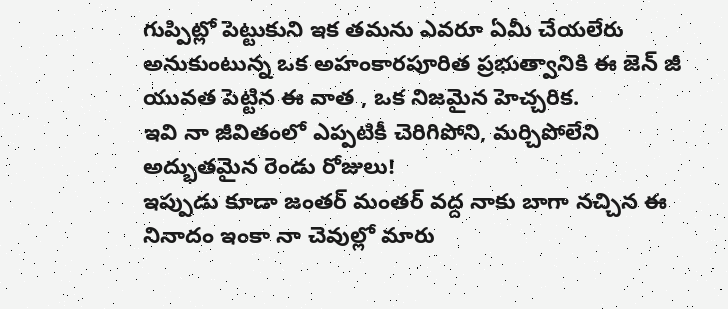గుప్పిట్లో పెట్టుకుని ఇక తమను ఎవరూ ఏమీ చేయలేరు అనుకుంటున్న ఒక అహంకారపూరిత ప్రభుత్వానికి ఈ జెన్ జీ యువత పెట్టిన ఈ వాత , ఒక నిజమైన హెచ్చరిక.
ఇవి నా జీవితంలో ఎప్పటికీ చెరిగిపోని, మర్చిపోలేని అద్భుతమైన రెండు రోజులు!
ఇప్పుడు కూడా జంతర్ మంతర్ వద్ద నాకు బాగా నచ్చిన ఈ నినాదం ఇంకా నా చెవుల్లో మారు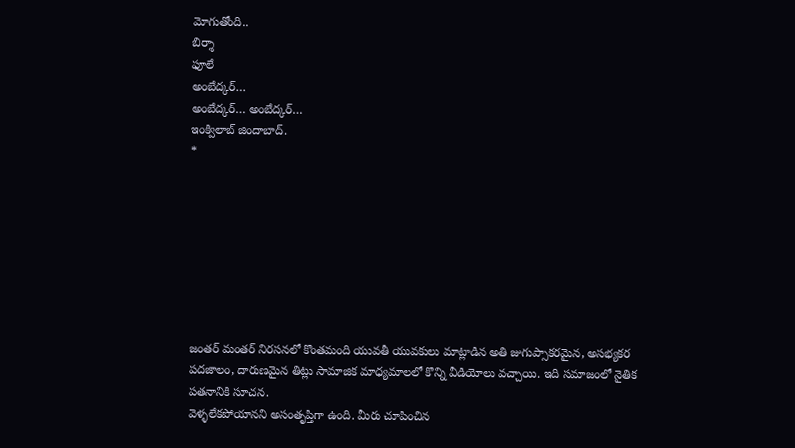మోగుతోంది..
బిర్శా
ఫూలే
అంబేద్కర్…
అంబేద్కర్… అంబేద్కర్…
ఇంక్విలాబ్ జిందాబాద్.
*








జంతర్ మంతర్ నిరసనలో కొంతమంది యువతీ యువకులు మాట్లాడిన అతి జుగుప్సాకరమైన, అసభ్యకర పదజాలం, దారుణమైన తిట్లు సామాజిక మాధ్యమాలలో కొన్ని వీడియోలు వచ్చాయి. ఇది సమాజంలో నైతిక పతనానికి సూచన.
వెళ్ళలేకపోయానని అసంతృప్తిగా ఉంది. మీరు చూపించిన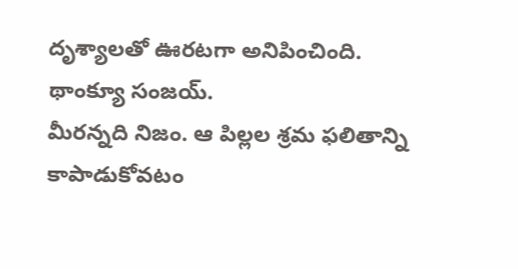దృశ్యాలతో ఊరటగా అనిపించింది. థాంక్యూ సంజయ్.
మీరన్నది నిజం. ఆ పిల్లల శ్రమ ఫలితాన్ని కాపాడుకోవటం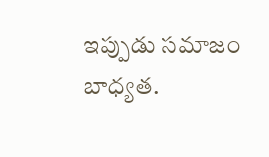ఇప్పుడు సమాజం బాధ్యత.